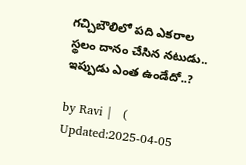గచ్చిబౌలిలో పది ఎకరాల స్థలం దానం చేసిన నటుడు.. ఇప్పుడు ఎంత ఉండేదో..?

by Ravi |   (  Updated:2025-04-05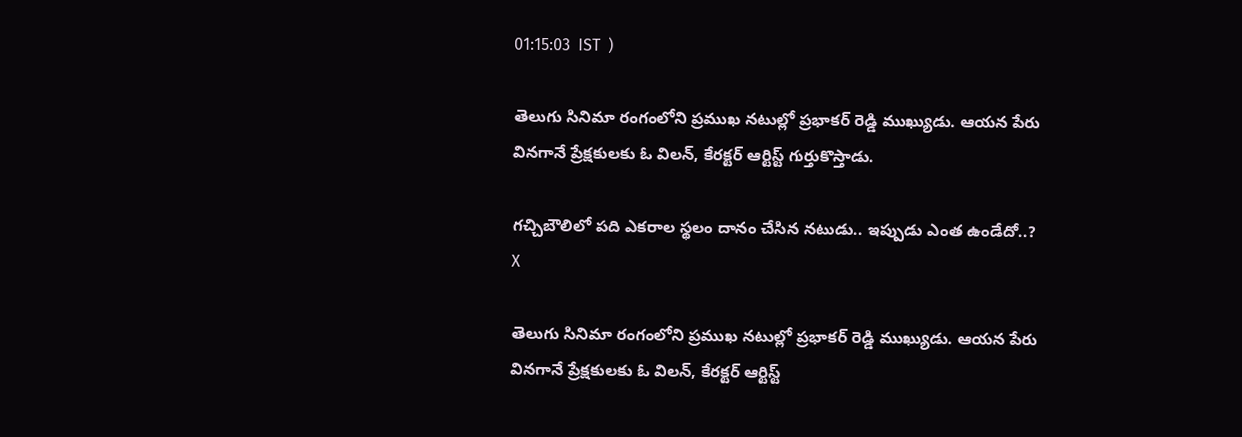01:15:03  IST  )

తెలుగు సినిమా రంగంలోని ప్రముఖ నటుల్లో ప్రభాకర్ రెడ్డి ముఖ్యుడు. ఆయన పేరు వినగానే ప్రేక్షకులకు ఓ విలన్, కేరక్టర్ ఆర్టిస్ట్ గుర్తుకొస్తాడు.

గచ్చిబౌలిలో పది ఎకరాల స్థలం దానం చేసిన నటుడు.. ఇప్పుడు ఎంత ఉండేదో..?
X

తెలుగు సినిమా రంగంలోని ప్రముఖ నటుల్లో ప్రభాకర్ రెడ్డి ముఖ్యుడు. ఆయన పేరు వినగానే ప్రేక్షకులకు ఓ విలన్, కేరక్టర్ ఆర్టిస్ట్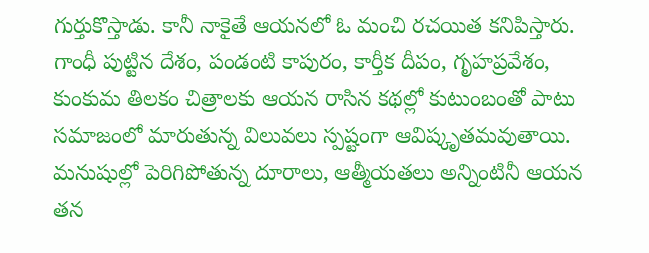గుర్తుకొస్తాడు. కానీ నాకైతే ఆయనలో ఓ మంచి రచయిత కనిపిస్తారు. గాంధీ పుట్టిన దేశం, పండంటి కాపురం, కార్తీక దీపం, గృహప్రవేశం, కుంకుమ తిలకం చిత్రాలకు ఆయన రాసిన కథల్లో కుటుంబంతో పాటు సమాజంలో మారుతున్న విలువలు స్పష్టంగా ఆవిష్కృతమవుతాయి. మనుషుల్లో పెరిగిపోతున్న దూరాలు, ఆత్మీయతలు అన్నింటినీ ఆయన తన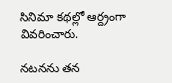సినిమా కథల్లో ఆర్ద్రంగా వివరించారు.

నటనను తన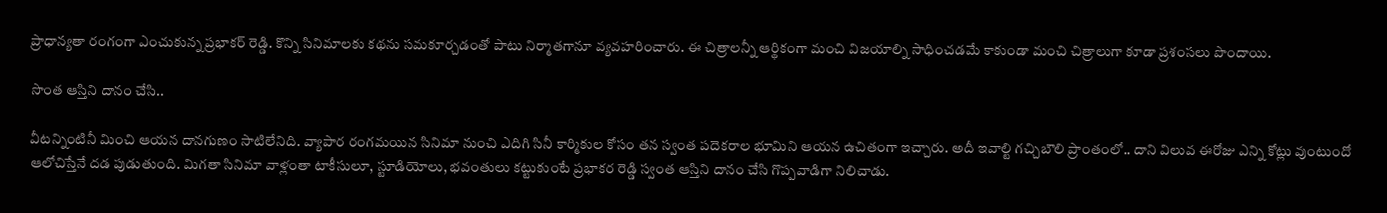ప్రాధాన్యతా రంగంగా ఎంచుకున్న ప్రభాకర్ రెడ్డి. కొన్ని సినిమాలకు కథను సమకూర్చడంతో పాటు నిర్మాతగానూ వ్యవహరించారు. ఈ చిత్రాలన్నీ ఆర్థికంగా మంచి విజయాల్ని సాధించడమే కాకుండా మంచి చిత్రాలుగా కూడా ప్రశంసలు పొందాయి.

సొంత ఆస్తిని దానం చేసి..

వీటన్నింటినీ మించి ఆయన దానగుణం సాటిలేనిది. వ్యాపార రంగమయిన సినిమా నుంచి ఎదిగి సినీ కార్మికుల కోసం తన స్వంత పదెకరాల భూమిని ఆయన ఉచితంగా ఇచ్చారు. అదీ ఇవాల్టి గచ్చిబౌలి ప్రాంతంలో.. దాని విలువ ఈరోజు ఎన్ని కోట్లు వుంటుందో ఆలోచిస్తేనే దడ పుడుతుంది. మిగతా సినిమా వాళ్లంతా టాకీసులూ, స్టూడియోలు, భవంతులు కట్టుకుంటే ప్రభాకర రెడ్డి స్వంత ఆస్తిని దానం చేసి గొప్పవాడిగా నిలిచాడు.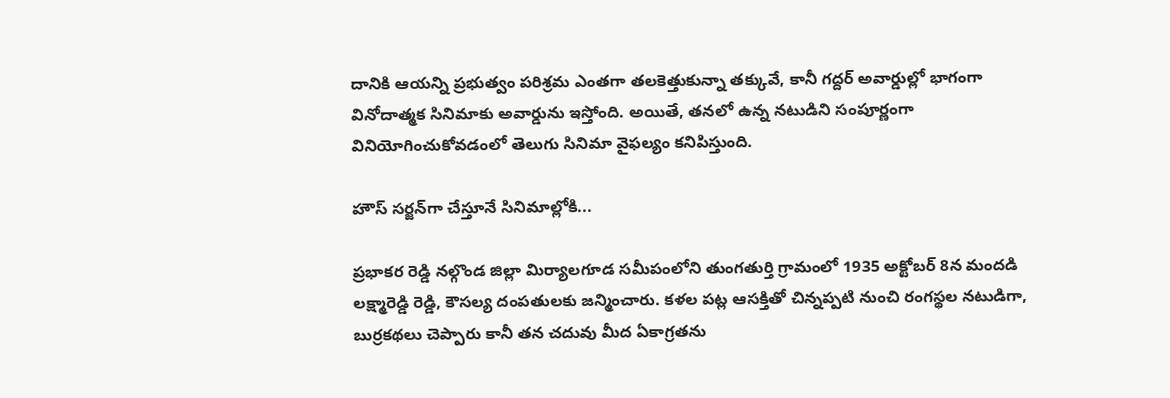దానికి ఆయన్ని ప్రభుత్వం పరిశ్రమ ఎంతగా తలకెత్తుకున్నా తక్కువే, కానీ గద్దర్ అవార్డుల్లో భాగంగా వినోదాత్మక సినిమాకు అవార్డును ఇస్తోంది. అయితే, తనలో ఉన్న నటుడిని సంపూర్ణంగా వినియోగించుకోవడంలో తెలుగు సినిమా వైఫల్యం కనిపిస్తుంది.

హౌస్ సర్జన్‌గా చేస్తూనే సినిమాల్లోకి...

ప్రభాకర రెడ్డి నల్గొండ జిల్లా మిర్యాలగూడ సమీపంలోని తుంగతుర్తి గ్రామంలో 1935 అక్టోబర్ 8న మందడి లక్ష్మారెడ్డి రెడ్డి, కౌసల్య దంపతులకు జన్మించారు. కళల పట్ల ఆసక్తితో చిన్నప్పటి నుంచి రంగస్థల నటుడిగా, బుర్రకథలు చెప్పారు కానీ తన చదువు మీద ఏకాగ్రతను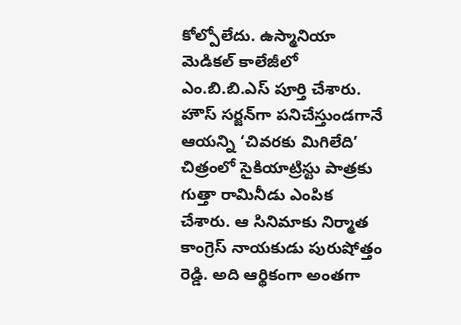కోల్పోలేదు. ఉస్మానియా మెడికల్ కాలేజీలో ఎం.బి.బి.ఎస్ పూర్తి చేశారు. హౌస్ సర్జన్‌గా పనిచేస్తుండగానే ఆయన్ని ‘చివరకు మిగిలేది’ చిత్రంలో సైకియాట్రిస్టు పాత్రకు గుత్తా రామినీడు ఎంపిక చేశారు. ఆ సినిమాకు నిర్మాత కాంగ్రెస్ నాయకుడు పురుషోత్తం రెడ్డి. అది ఆర్థికంగా అంతగా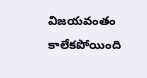విజయవంతం కాలేకపోయింది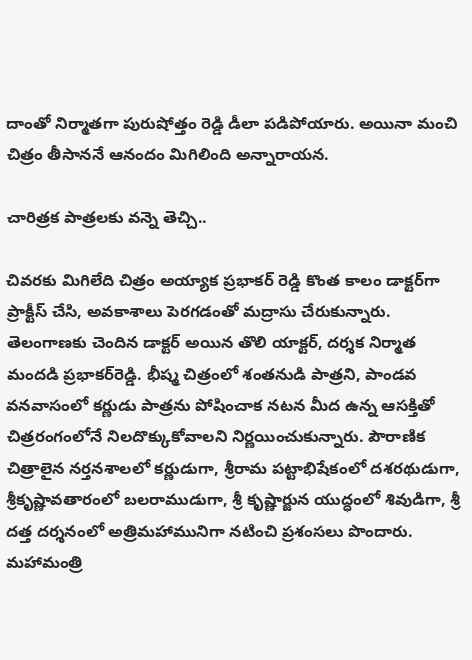దాంతో నిర్మాతగా పురుషోత్తం రెడ్డి డీలా పడిపోయారు. అయినా మంచి చిత్రం తీసాననే ఆనందం మిగిలింది అన్నారాయన.

చారిత్రక పాత్రలకు వన్నె తెచ్చి..

చివరకు మిగిలేది చిత్రం అయ్యాక ప్రభాకర్ రెడ్డి కొంత కాలం డాక్టర్‌గా ప్రాక్టీస్ చేసి, అవకాశాలు పెరగడంతో మద్రాసు చేరుకున్నారు. తెలంగాణకు చెందిన డాక్టర్ అయిన తొలి యాక్టర్, దర్శక నిర్మాత మందడి ప్రభాకర్‌రెడ్డి. భీష్మ చిత్రంలో శంతనుడి పాత్రని, పాండవ వనవాసంలో కర్ణుడు పాత్రను పోషించాక నటన మీద ఉన్న ఆసక్తితో చిత్రరంగంలోనే నిలదొక్కుకోవాలని నిర్ణయించుకున్నారు. పౌరాణిక చిత్రాలైన నర్తనశాలలో కర్ణుడుగా, శ్రీరామ పట్టాభిషేకంలో దశరథుడుగా, శ్రీకృష్ణావతారంలో బలరాముడుగా, శ్రీ కృష్ణార్జున యుద్ధంలో శివుడిగా, శ్రీ దత్త దర్శనంలో అత్రిమహామునిగా నటించి ప్రశంసలు పొందారు. మహామంత్రి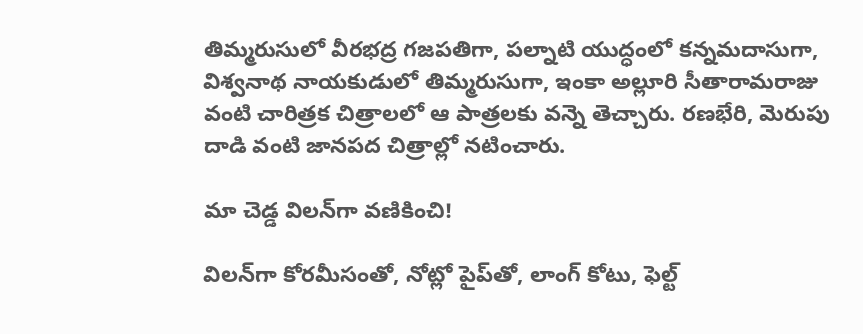తిమ్మరుసులో వీరభద్ర గజపతిగా, పల్నాటి యుద్ధంలో కన్నమదాసుగా, విశ్వనాథ నాయకుడులో తిమ్మరుసుగా, ఇంకా అల్లూరి సీతారామరాజు వంటి చారిత్రక చిత్రాలలో ఆ పాత్రలకు వన్నె తెచ్చారు. రణభేరి, మెరుపు దాడి వంటి జానపద చిత్రాల్లో నటించారు.

మా చెడ్డ విలన్‌గా వణికించి!

విలన్‌గా కోరమీసంతో, నోట్లో పైప్‌తో, లాంగ్ కోటు, ఫెల్ట్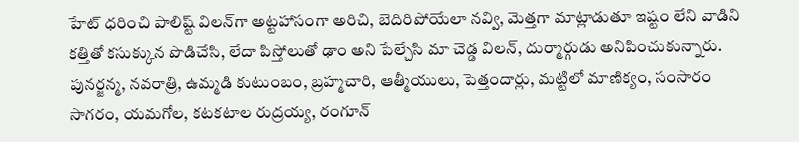హేట్ ధరించి పాలిష్ట్‌ విలన్‌గా అట్టహాసంగా అరిచి, బెదిరిపోయేలా నవ్వి, మెత్తగా మాట్లాడుతూ ఇష్టం లేని వాడిని కత్తితో కసుక్కున పొడిచేసి, లేదా పిస్తోలుతో ఢాం అని పేల్చేసి మా చెడ్డ విలన్, దుర్మార్గుడు అనిపించుకున్నారు. పునర్జన్మ, నవరాత్రి, ఉమ్మడి కుటుంబం, బ్రహ్మచారి, ఆత్మీయులు, పెత్తందార్లు, మట్టిలో మాణిక్యం, సంసారం సాగరం, యమగోల, కటకటాల రుద్రయ్య, రంగూన్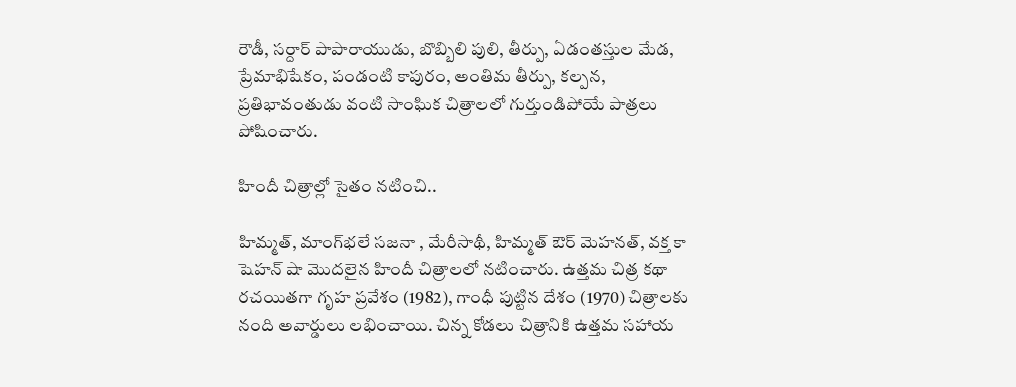రౌడీ, సర్దార్ పాపారాయుడు, బొబ్బిలి పులి, తీర్పు, ఏడంతస్తుల మేడ, ప్రేమాభిషేకం, పండంటి కాపురం, అంతిమ తీర్పు, కల్పన, ప్రతిభావంతుడు వంటి సాంఘిక చిత్రాలలో గుర్తుండిపోయే పాత్రలు పోషించారు.

హిందీ చిత్రాల్లో సైతం నటించి..

హిమ్మత్, మాంగ్‌భలే సజనా , మేరీసాథీ, హిమ్మత్ ఔర్ మెహనత్, వక్త కా షెహన్ షా మొదలైన హిందీ చిత్రాలలో నటించారు. ఉత్తమ చిత్ర కథా రచయితగా గృహ ప్రవేశం (1982), గాంధీ పుట్టిన దేశం (1970) చిత్రాలకు నంది అవార్డులు లభించాయి. చిన్న కోడలు చిత్రానికి ఉత్తమ సహాయ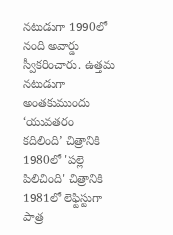నటుడుగా 1990లో నంది అవార్డు స్వీకరించారు. ఉత్తమ నటుడుగా అంతకుముందు ‘యువతరం కదిలింది’ చిత్రానికి 1980లో 'పల్లె పిలిచింది' చిత్రానికి 1981లో లెఫ్టిస్టుగా పాత్ర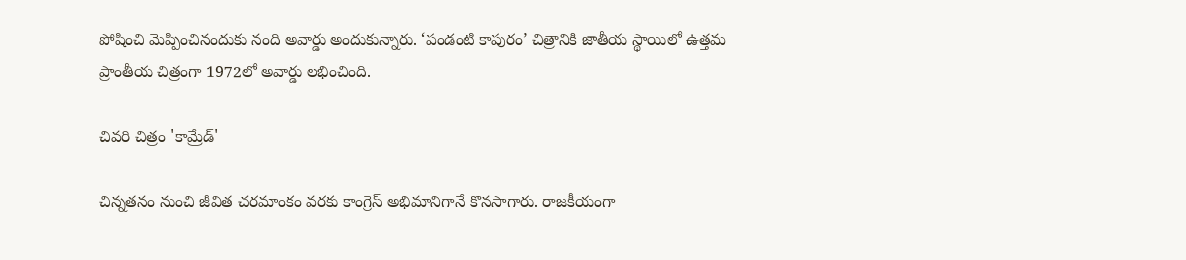పోషించి మెప్పించినందుకు నంది అవార్డు అందుకున్నారు. ‘పండంటి కాపురం’ చిత్రానికి జాతీయ స్థాయిలో ఉత్తమ ప్రాంతీయ చిత్రంగా 1972లో అవార్డు లభించింది.

చివరి చిత్రం 'కామ్రేడ్'

చిన్నతనం నుంచి జీవిత చరమాంకం వరకు కాంగ్రెస్ అభిమానిగానే కొనసాగారు. రాజకీయంగా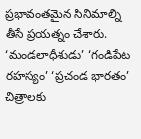ప్రభావంతమైన సినిమాల్ని తీసే ప్రయత్నం చేశారు. ‘మండలాధీశుడు’ ‘గండిపేట రహస్యం’ ‘ప్రచండ భారతం’ చిత్రాలకు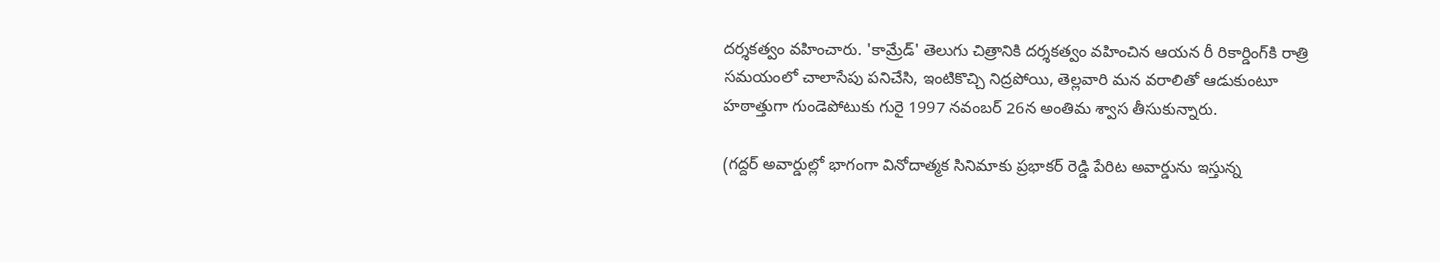దర్శకత్వం వహించారు. 'కామ్రేడ్' తెలుగు చిత్రానికి దర్శకత్వం వహించిన ఆయన రీ రికార్డింగ్‌కి రాత్రి సమయంలో చాలాసేపు పనిచేసి, ఇంటికొచ్చి నిద్రపోయి, తెల్లవారి మన వరాలితో ఆడుకుంటూ హఠాత్తుగా గుండెపోటుకు గురై 1997 నవంబర్ 26న అంతిమ శ్వాస తీసుకున్నారు.

(గద్దర్ అవార్డుల్లో భాగంగా వినోదాత్మక సినిమాకు ప్రభాకర్ రెడ్డి పేరిట అవార్డును ఇస్తున్న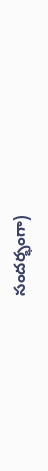సందర్భంగా)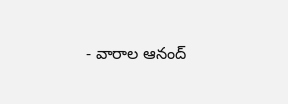- వారాల ఆనంద్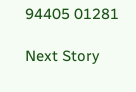94405 01281

Next Story